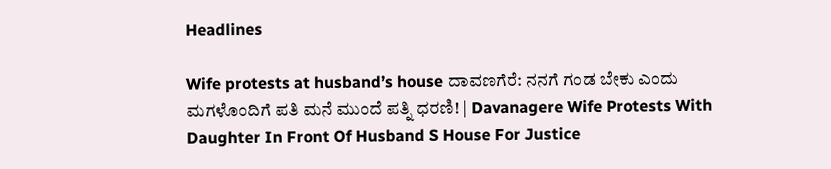Headlines

Wife protests at husband’s house ದಾವಣಗೆರೆ: ನನಗೆ ಗಂಡ ಬೇಕು ಎಂದು ಮಗಳೊಂದಿಗೆ ಪತಿ ಮನೆ ಮುಂದೆ ಪತ್ನಿ ಧರಣಿ! | Davanagere Wife Protests With Daughter In Front Of Husband S House For Justice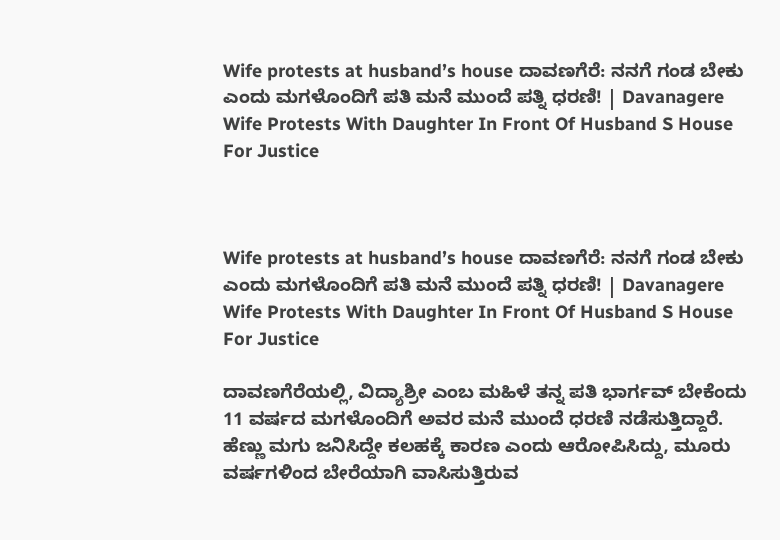Wife protests at husband’s house ದಾವಣಗೆರೆ: ನನಗೆ ಗಂಡ ಬೇಕು ಎಂದು ಮಗಳೊಂದಿಗೆ ಪತಿ ಮನೆ ಮುಂದೆ ಪತ್ನಿ ಧರಣಿ! | Davanagere Wife Protests With Daughter In Front Of Husband S House For Justice



Wife protests at husband’s house ದಾವಣಗೆರೆ: ನನಗೆ ಗಂಡ ಬೇಕು ಎಂದು ಮಗಳೊಂದಿಗೆ ಪತಿ ಮನೆ ಮುಂದೆ ಪತ್ನಿ ಧರಣಿ! | Davanagere Wife Protests With Daughter In Front Of Husband S House For Justice

ದಾವಣಗೆರೆಯಲ್ಲಿ, ವಿದ್ಯಾಶ್ರೀ ಎಂಬ ಮಹಿಳೆ ತನ್ನ ಪತಿ ಭಾರ್ಗವ್ ಬೇಕೆಂದು 11 ವರ್ಷದ ಮಗಳೊಂದಿಗೆ ಅವರ ಮನೆ ಮುಂದೆ ಧರಣಿ ನಡೆಸುತ್ತಿದ್ದಾರೆ. ಹೆಣ್ಣು ಮಗು ಜನಿಸಿದ್ದೇ ಕಲಹಕ್ಕೆ ಕಾರಣ ಎಂದು ಆರೋಪಿಸಿದ್ದು, ಮೂರು ವರ್ಷಗಳಿಂದ ಬೇರೆಯಾಗಿ ವಾಸಿಸುತ್ತಿರುವ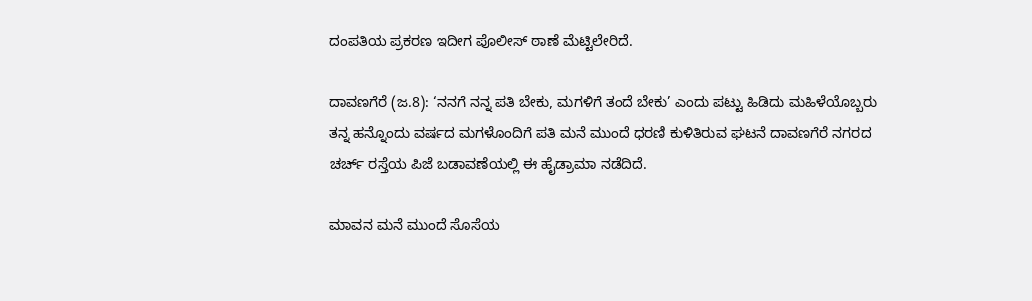ದಂಪತಿಯ ಪ್ರಕರಣ ಇದೀಗ ಪೊಲೀಸ್ ಠಾಣೆ ಮೆಟ್ಟಿಲೇರಿದೆ.

ದಾವಣಗೆರೆ (ಜ.8): ‘ನನಗೆ ನನ್ನ ಪತಿ ಬೇಕು, ಮಗಳಿಗೆ ತಂದೆ ಬೇಕು’ ಎಂದು ಪಟ್ಟು ಹಿಡಿದು ಮಹಿಳೆಯೊಬ್ಬರು ತನ್ನ ಹನ್ನೊಂದು ವರ್ಷದ ಮಗಳೊಂದಿಗೆ ಪತಿ ಮನೆ ಮುಂದೆ ಧರಣಿ ಕುಳಿತಿರುವ ಘಟನೆ ದಾವಣಗೆರೆ ನಗರದ ಚರ್ಚ್ ರಸ್ತೆಯ ಪಿಜೆ ಬಡಾವಣೆಯಲ್ಲಿ ಈ ಹೈಡ್ರಾಮಾ ನಡೆದಿದೆ.

ಮಾವನ ಮನೆ ಮುಂದೆ ಸೊಸೆಯ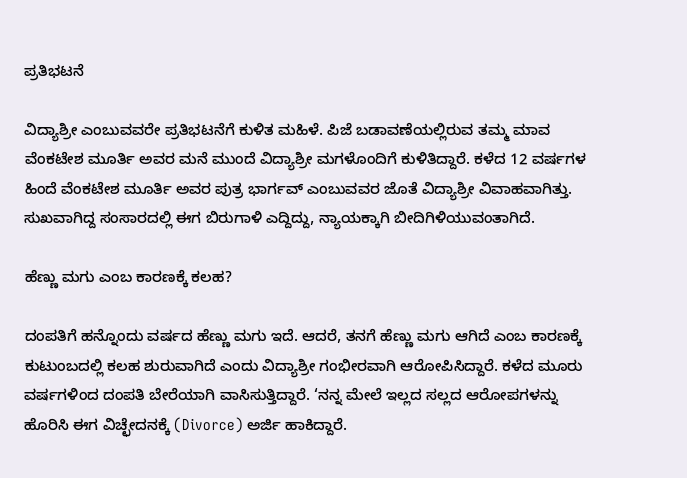ಪ್ರತಿಭಟನೆ

ವಿದ್ಯಾಶ್ರೀ ಎಂಬುವವರೇ ಪ್ರತಿಭಟನೆಗೆ ಕುಳಿತ ಮಹಿಳೆ. ಪಿಜೆ ಬಡಾವಣೆಯಲ್ಲಿರುವ ತಮ್ಮ ಮಾವ ವೆಂಕಟೇಶ ಮೂರ್ತಿ ಅವರ ಮನೆ ಮುಂದೆ ವಿದ್ಯಾಶ್ರೀ ಮಗಳೊಂದಿಗೆ ಕುಳಿತಿದ್ದಾರೆ. ಕಳೆದ 12 ವರ್ಷಗಳ ಹಿಂದೆ ವೆಂಕಟೇಶ ಮೂರ್ತಿ ಅವರ ಪುತ್ರ ಭಾರ್ಗವ್ ಎಂಬುವವರ ಜೊತೆ ವಿದ್ಯಾಶ್ರೀ ವಿವಾಹವಾಗಿತ್ತು. ಸುಖವಾಗಿದ್ದ ಸಂಸಾರದಲ್ಲಿ ಈಗ ಬಿರುಗಾಳಿ ಎದ್ದಿದ್ದು, ನ್ಯಾಯಕ್ಕಾಗಿ ಬೀದಿಗಿಳಿಯುವಂತಾಗಿದೆ.

ಹೆಣ್ಣು ಮಗು ಎಂಬ ಕಾರಣಕ್ಕೆ ಕಲಹ?

ದಂಪತಿಗೆ ಹನ್ನೊಂದು ವರ್ಷದ ಹೆಣ್ಣು ಮಗು ಇದೆ. ಆದರೆ, ತನಗೆ ಹೆಣ್ಣು ಮಗು ಆಗಿದೆ ಎಂಬ ಕಾರಣಕ್ಕೆ ಕುಟುಂಬದಲ್ಲಿ ಕಲಹ ಶುರುವಾಗಿದೆ ಎಂದು ವಿದ್ಯಾಶ್ರೀ ಗಂಭೀರವಾಗಿ ಆರೋಪಿಸಿದ್ದಾರೆ. ಕಳೆದ ಮೂರು ವರ್ಷಗಳಿಂದ ದಂಪತಿ ಬೇರೆಯಾಗಿ ವಾಸಿಸುತ್ತಿದ್ದಾರೆ. ‘ನನ್ನ ಮೇಲೆ ಇಲ್ಲದ ಸಲ್ಲದ ಆರೋಪಗಳನ್ನು ಹೊರಿಸಿ ಈಗ ವಿಚ್ಛೇದನಕ್ಕೆ (Divorce) ಅರ್ಜಿ ಹಾಕಿದ್ದಾರೆ.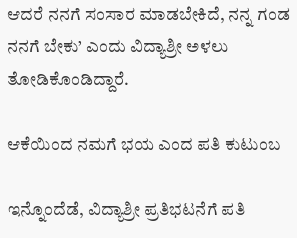ಆದರೆ ನನಗೆ ಸಂಸಾರ ಮಾಡಬೇಕಿದೆ, ನನ್ನ ಗಂಡ ನನಗೆ ಬೇಕು’ ಎಂದು ವಿದ್ಯಾಶ್ರೀ ಅಳಲು ತೋಡಿಕೊಂಡಿದ್ದಾರೆ.

ಆಕೆಯಿಂದ ನಮಗೆ ಭಯ ಎಂದ ಪತಿ ಕುಟುಂಬ

ಇನ್ನೊಂದೆಡೆ, ವಿದ್ಯಾಶ್ರೀ ಪ್ರತಿಭಟನೆಗೆ ಪತಿ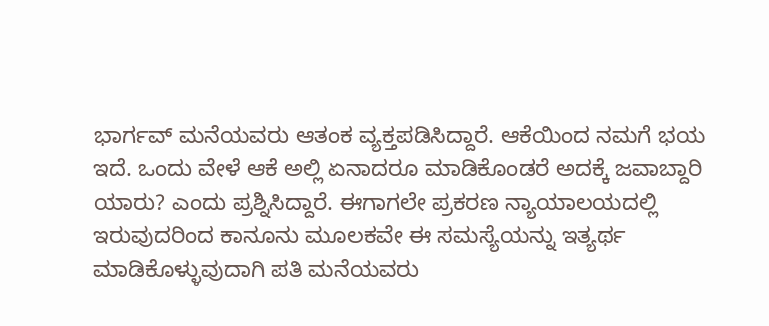ಭಾರ್ಗವ್ ಮನೆಯವರು ಆತಂಕ ವ್ಯಕ್ತಪಡಿಸಿದ್ದಾರೆ. ಆಕೆಯಿಂದ ನಮಗೆ ಭಯ ಇದೆ. ಒಂದು ವೇಳೆ ಆಕೆ ಅಲ್ಲಿ ಏನಾದರೂ ಮಾಡಿಕೊಂಡರೆ ಅದಕ್ಕೆ ಜವಾಬ್ದಾರಿ ಯಾರು? ಎಂದು ಪ್ರಶ್ನಿಸಿದ್ದಾರೆ. ಈಗಾಗಲೇ ಪ್ರಕರಣ ನ್ಯಾಯಾಲಯದಲ್ಲಿ ಇರುವುದರಿಂದ ಕಾನೂನು ಮೂಲಕವೇ ಈ ಸಮಸ್ಯೆಯನ್ನು ಇತ್ಯರ್ಥ ಮಾಡಿಕೊಳ್ಳುವುದಾಗಿ ಪತಿ ಮನೆಯವರು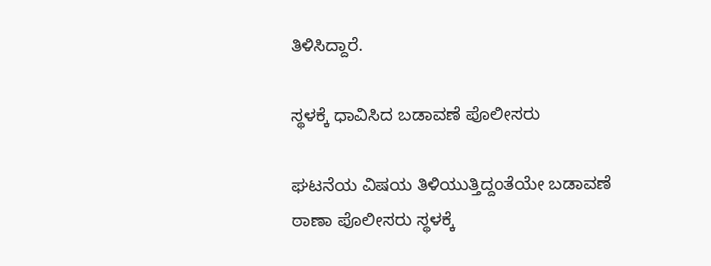ತಿಳಿಸಿದ್ದಾರೆ.

ಸ್ಥಳಕ್ಕೆ ಧಾವಿಸಿದ ಬಡಾವಣೆ ಪೊಲೀಸರು

ಘಟನೆಯ ವಿಷಯ ತಿಳಿಯುತ್ತಿದ್ದಂತೆಯೇ ಬಡಾವಣೆ ಠಾಣಾ ಪೊಲೀಸರು ಸ್ಥಳಕ್ಕೆ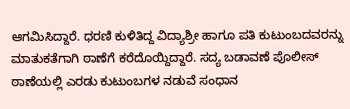ಆಗಮಿಸಿದ್ದಾರೆ. ಧರಣಿ ಕುಳಿತಿದ್ದ ವಿದ್ಯಾಶ್ರೀ ಹಾಗೂ ಪತಿ ಕುಟುಂಬದವರನ್ನು ಮಾತುಕತೆಗಾಗಿ ಠಾಣೆಗೆ ಕರೆದೊಯ್ದಿದ್ದಾರೆ. ಸದ್ಯ ಬಡಾವಣೆ ಪೊಲೀಸ್ ಠಾಣೆಯಲ್ಲಿ ಎರಡು ಕುಟುಂಬಗಳ ನಡುವೆ ಸಂಧಾನ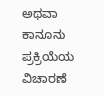ಅಥವಾ ಕಾನೂನು ಪ್ರಕ್ರಿಯೆಯ ವಿಚಾರಣೆ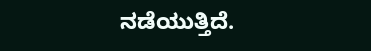ನಡೆಯುತ್ತಿದೆ.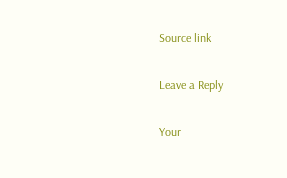Source link

Leave a Reply

Your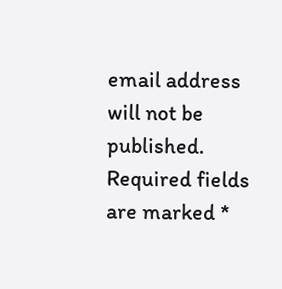email address will not be published. Required fields are marked *